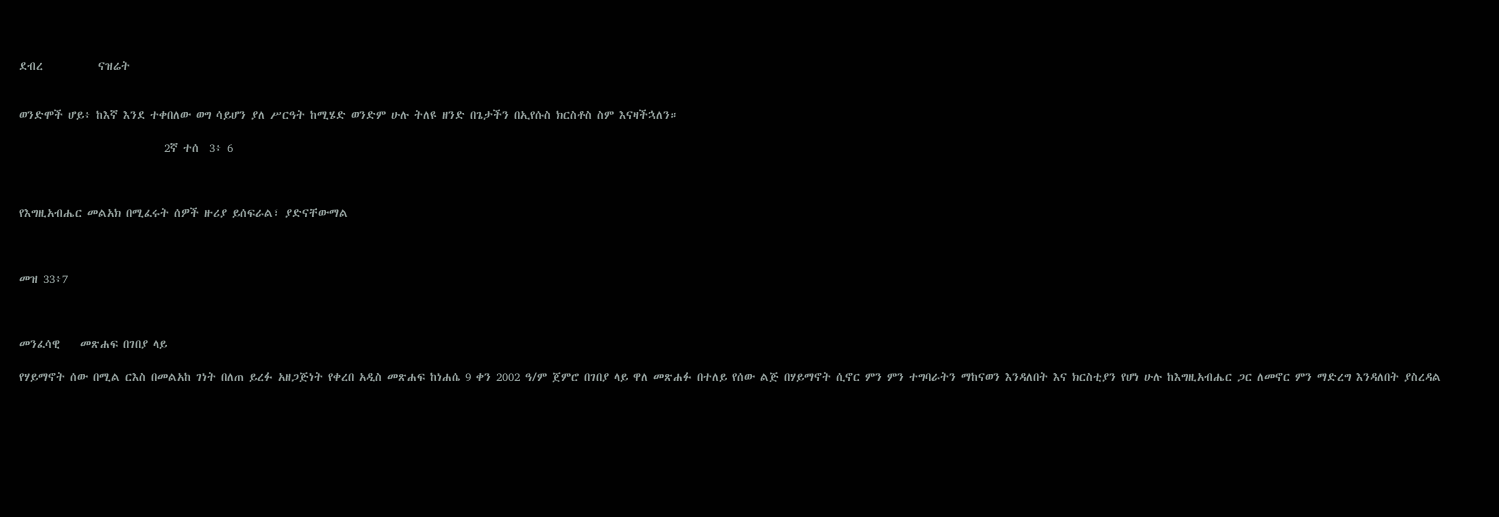ደብረ           ናዝሬት


ወንድሞች ሆይ፥ ከእኛ እንደ ተቀበለው ወግ ሳይሆን ያለ ሥርዓት ከሚሄድ ወንድም ሁሉ ትለዩ ዘንድ በጌታችን በኢየሱስ ክርስቶስ ስም እናዛችኋለን።

                             2ኛ ተሰ  3፥ 6



የእግዚአብሔር መልአክ በሚፈሩት ሰዎች ዙሪያ ይሰፍራል፣ ያድናቸውማል



መዝ 33፥7



መንፈሳዊ    መጽሐፍ በገበያ ላይ

የሃይማኖት ሰው በሚል ርእስ በመልአከ ገነት በለጠ ይረፉ አዘጋጅነት የቀረበ አዲስ መጽሐፍ ከነሐሴ 9 ቀን 2002 ዓ/ም ጀምሮ በገበያ ላይ ዋለ መጽሐፉ በተለይ የሰው ልጅ በሃይማኖት ሲኖር ምን ምን ተግባራትን ማከናወን እንዳለበት እና ክርስቲያን የሆነ ሁሉ ከእግዚአብሔር ጋር ለመኖር ምን ማድረግ እንዳለበት ያስረዳል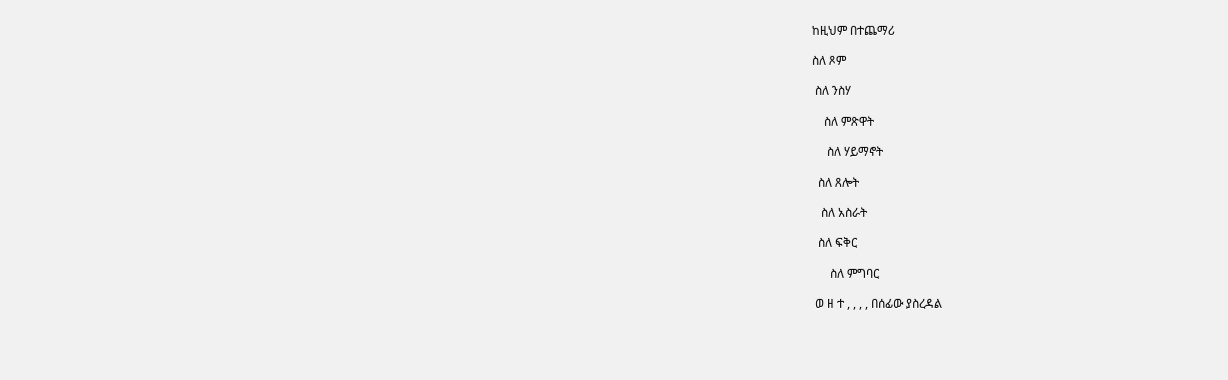ከዚህም በተጨማሪ

ስለ ጾም

 ስለ ንስሃ

    ስለ ምጽዋት

     ስለ ሃይማኖት

  ስለ ጸሎት

   ስለ አስራት

  ስለ ፍቅር

      ስለ ምግባር

 ወ ዘ ተ , , , , በሰፊው ያስረዳል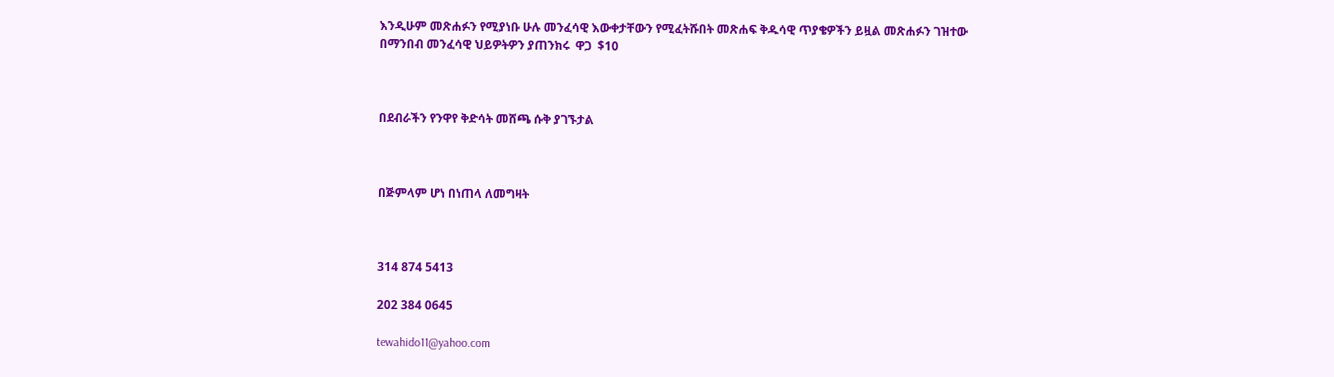እንዲሁም መጽሐፉን የሚያነቡ ሁሉ መንፈሳዊ እውቀታቸውን የሚፈትሹበት መጽሐፍ ቅዱሳዊ ጥያቄዎችን ይዟል መጽሐፉን ገዝተው በማንበብ መንፈሳዊ ህይዎትዎን ያጠንክሩ  ዋጋ  $10



በደብራችን የንዋየ ቅድሳት መሸጫ ሱቅ ያገኙታል



በጅምላም ሆነ በነጠላ ለመግዛት



314 874 5413

202 384 0645

tewahido11@yahoo.com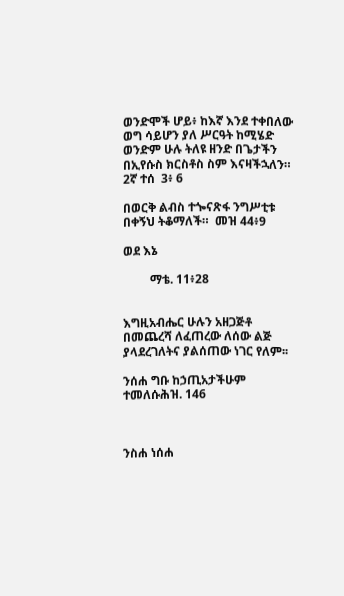ወንድሞች ሆይ፥ ከእኛ እንደ ተቀበለው ወግ ሳይሆን ያለ ሥርዓት ከሚሄድ ወንድም ሁሉ ትለዩ ዘንድ በጌታችን በኢየሱስ ክርስቶስ ስም እናዛችኋለን።   2ኛ ተሰ  3፥ 6

በወርቅ ልብስ ተጐናጽፋ ንግሥቲቱ በቀኝህ ትቆማለች።  መዝ 44፥9

ወደ እኔ

         ማቴ. 11፥28


እግዚአብሔር ሁሉን አዘጋጅቶ በመጨረሻ ለፈጠረው ለሰው ልጅ ያላደረገለትና ያልሰጠው ነገር የለም፡፡

ንሰሐ ግቡ ከኃጢአታችሁም ተመለሱሕዝ. 146



ንስሐ ነሰሐ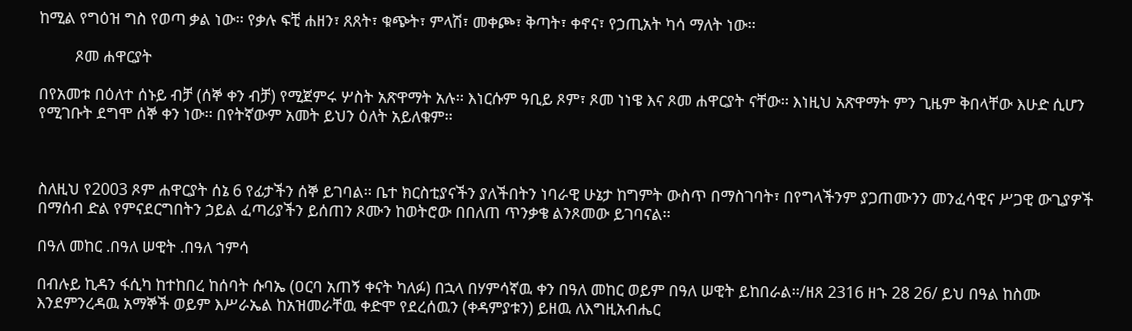ከሚል የግዕዝ ግስ የወጣ ቃል ነው፡፡ የቃሉ ፍቺ ሐዘን፣ ጸጸት፣ ቁጭት፣ ምላሽ፣ መቀጮ፣ ቅጣት፣ ቀኖና፣ የኃጢአት ካሳ ማለት ነው፡፡

         ጾመ ሐዋርያት

በየአመቱ በዕለተ ሰኑይ ብቻ (ሰኞ ቀን ብቻ) የሚጀምሩ ሦስት አጽዋማት አሉ፡፡ እነርሱም ዓቢይ ጾም፣ ጾመ ነነዌ እና ጾመ ሐዋርያት ናቸው፡፡ እነዚህ አጽዋማት ምን ጊዜም ቅበላቸው እሁድ ሲሆን የሚገቡት ደግሞ ሰኞ ቀን ነው፡፡ በየትኛውም አመት ይህን ዕለት አይለቁም፡፡



ስለዚህ የ2003 ጾም ሐዋርያት ሰኔ 6 የፊታችን ሰኞ ይገባል፡፡ ቤተ ክርስቲያናችን ያለችበትን ነባራዊ ሁኔታ ከግምት ውስጥ በማስገባት፣ በየግላችንም ያጋጠሙንን መንፈሳዊና ሥጋዊ ውጊያዎች በማሰብ ድል የምናደርግበትን ኃይል ፈጣሪያችን ይሰጠን ጾሙን ከወትሮው በበለጠ ጥንቃቄ ልንጾመው ይገባናል፡፡

በዓለ መከር .በዓለ ሠዊት .በዓለ ኀምሳ

በብሉይ ኪዳን ፋሲካ ከተከበረ ከሰባት ሱባኤ (ዐርባ አጠኝ ቀናት ካለፉ) በኋላ በሃምሳኛዉ ቀን በዓለ መከር ወይም በዓለ ሠዊት ይከበራል፡፡/ዘጸ 2316 ዘኁ 28 26/ ይህ በዓል ከስሙ እንደምንረዳዉ አማኞች ወይም እሥራኤል ከአዝመራቸዉ ቀድሞ የደረሰዉን (ቀዳምያቱን) ይዘዉ ለእግዚአብሔር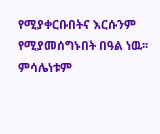የሚያቀርቡበትና እርሱንም የሚያመሰግኑበት በዓል ነዉ፡፡ ምሳሌነቱም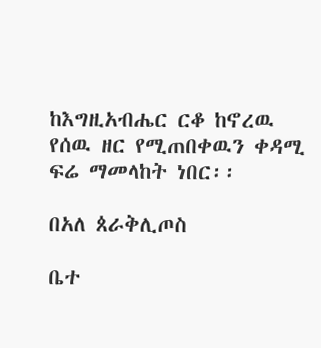ከእግዚአብሔር ርቆ ከኖረዉ የሰዉ ዘር የሚጠበቀዉን ቀዳሚ ፍሬ ማመላከት ነበር፡፡

በአለ ጰራቅሊጦስ

ቤተ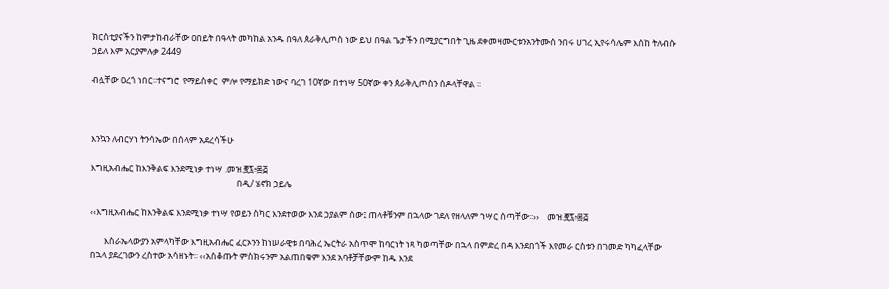ክርስቲያናችን ከምታከብራቸው ዐበይት በዓላት መካከል አንዱ በዓለ ጰራቅሊጦስ ነው ይህ በዓል ጌታችን በሚያርግበት ጊዜ ደቀመዛሙርቱንአንትሙሰ ንበሩ ሀገረ ኢየሩሳሌም እሰከ ትለብሱ ኃይለ እም አርያምሉቃ 2449

ብሏቸው ዐረጎ ነበር፡፡ተናግሮ  የማይስቀር  ምሎ የማይክድ ነውና ባረገ 10ኛው በተነሣ 50ኛው ቀን ጰራቅሊጦስን ሰዶላቸዋል ፡፡



እንኳን ለብርሃነ ትንሳኤው በሰላም አደረሳችሁ

እግዚአብሔር ከእንቅልፍ እንደሚነቃ ተነሣ .መዝ.፸፯፥፷፭
                                                                         በዲ/ ሄኖክ ኃይሌ

‹‹እግዚአብሔር ከእንቅልፍ እንደሚነቃ ተነሣ የወይን ስካር እንደተወው እንደ ኃያልም ሰው፤ ጠላቶቹንም በኋላው ገደለ የዘላለም ኀሣር ሰጣቸው፡፡››    መዝ.፸፯፥፷፭

       እስራኤላውያን አምላካቸው እግዚአብሔር ፈርኦንን ከነሠራዊቱ በባሕረ ኤርትራ አስጥሞ ከባርነት ነጻ ካወጣቸው በኋላ በምድረ በዳ እንደበጎች እየመራ ርስቱን በገመድ ካካፈላቸው በኋላ ያደረገውን ረስተው አሳዘኑት፡፡ ‹‹አስቆጡት ምስክሩንም አልጠበቁም እንደ አባቶቻቸውም ከዱ እንደ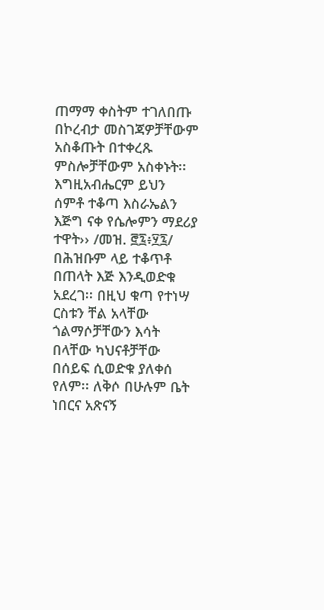ጠማማ ቀስትም ተገለበጡ በኮረብታ መስገጃዎቻቸውም አስቆጡት በተቀረጹ ምስሎቻቸውም አስቀኑት፡፡ እግዚአብሔርም ይህን ሰምቶ ተቆጣ እስራኤልን እጅግ ናቀ የሴሎምን ማደሪያ ተዋት›› /መዝ. ፸፯፥፶፯/ በሕዝቡም ላይ ተቆጥቶ በጠላት እጅ እንዲወድቁ አደረገ፡፡ በዚህ ቁጣ የተነሣ ርስቱን ቸል አላቸው ጎልማሶቻቸውን እሳት በላቸው ካህናቶቻቸው በሰይፍ ሲወድቁ ያለቀሰ የለም፡፡ ለቅሶ በሁሉም ቤት ነበርና አጽናኝ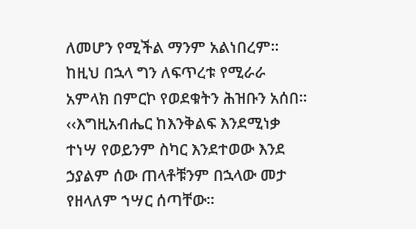ለመሆን የሚችል ማንም አልነበረም፡፡ ከዚህ በኋላ ግን ለፍጥረቱ የሚራራ አምላክ በምርኮ የወደቁትን ሕዝቡን አሰበ፡፡ ‹‹እግዚአብሔር ከእንቅልፍ እንደሚነቃ ተነሣ የወይንም ስካር እንደተወው እንደ ኃያልም ሰው ጠላቶቹንም በኋላው መታ የዘላለም ኀሣር ሰጣቸው፡፡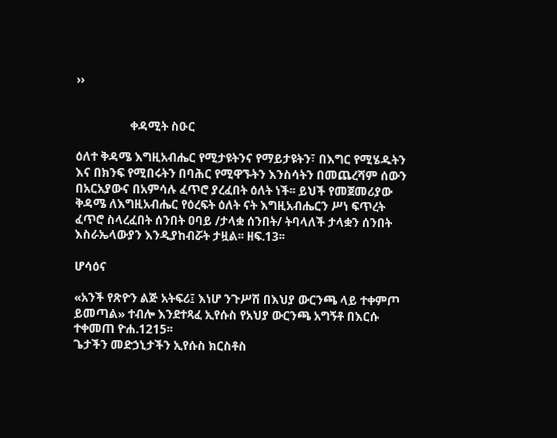››


                  ቀዳሚት ስዑር

ዕለተ ቅዳሜ እግዚአብሔር የሚታዩትንና የማይታዩትን፣ በእግር የሚሄዱትን እና በክንፍ የሚበሩትን በባሕር የሚዋኙትን እንስሳትን በመጨረሻም ሰውን በአርአያውና በአምሳሉ ፈጥሮ ያረፈበት ዕለት ነች፡፡ ይህች የመጀመሪያው ቅዳሜ ለእግዚአብሔር የዕረፍት ዕለት ናት እግዚአብሔርን ሥነ ፍጥረት ፈጥሮ ስላረፈበት ሰንበት ዐባይ /ታላቋ ሰንበት/ ትባላለች ታላቋን ሰንበት እስራኤላውያን እንዲያከብሯት ታዟል፡፡ ዘፍ.13፡፡

ሆሳዕና

«አንች የጽዮን ልጅ አትፍሪ፤ እነሆ ንጉሥሽ በእህያ ውርንጫ ላይ ተቀምጦ ይመጣል» ተብሎ እንደተጻፈ ኢየሱስ የአህያ ውርንጫ አግኝቶ በእርሱ ተቀመጠ ዮሐ.1215፡፡
ጌታችን መድኃኒታችን ኢየሱስ ክርስቶስ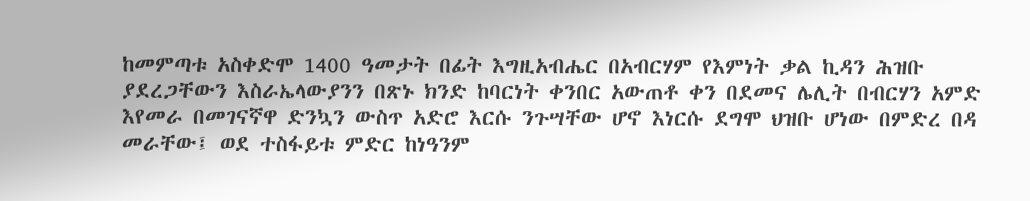ከመምጣቱ አስቀድሞ 1400 ዓመታት በፊት እግዚአብሔር በአብርሃም የእምነት ቃል ኪዳን ሕዝቡ ያደረጋቸውን እስራኤላውያንን በጽኑ ክንድ ከባርነት ቀንበር አውጠቶ ቀን በደመና ሌሊት በብርሃን አምድ እየመራ በመገናኛዋ ድንኳን ውስጥ አድሮ እርሱ ንጉሣቸው ሆኖ እነርሱ ደግሞ ህዝቡ ሆነው በምድረ በዳ መራቸው፤ ወደ ተስፋይቱ ምድር ከነዓንም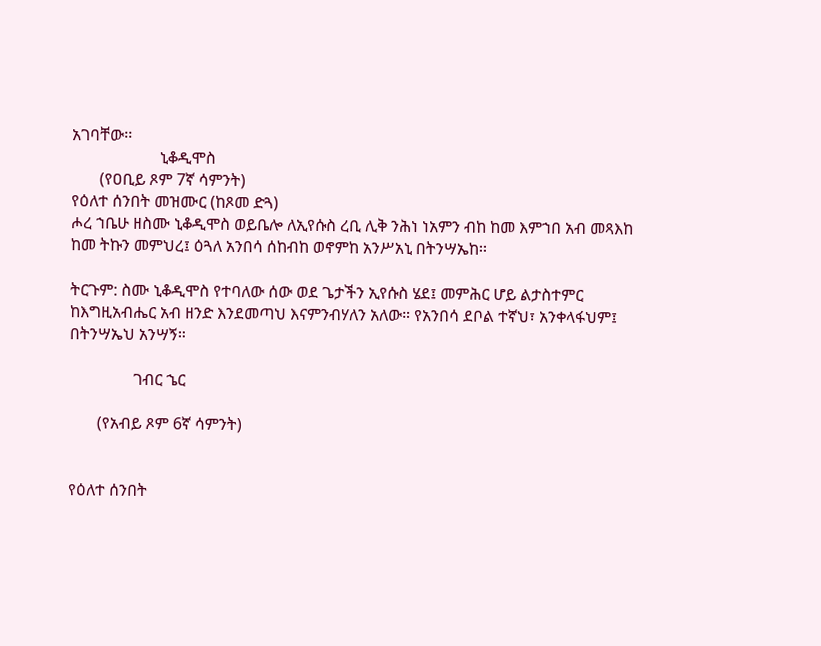አገባቸው፡፡
                      ኒቆዲሞስ
       (የዐቢይ ጾም 7ኛ ሳምንት)
የዕለተ ሰንበት መዝሙር (ከጾመ ድጓ)
ሖረ ኀቤሁ ዘስሙ ኒቆዲሞስ ወይቤሎ ለኢየሱስ ረቢ ሊቅ ንሕነ ነአምን ብከ ከመ እምኀበ አብ መጻእከ ከመ ትኩን መምህረ፤ ዕጓለ አንበሳ ሰከብከ ወኖምከ አንሥአኒ በትንሣኤከ፡፡

ትርጉም: ስሙ ኒቆዲሞስ የተባለው ሰው ወደ ጌታችን ኢየሱስ ሄደ፤ መምሕር ሆይ ልታስተምር ከእግዚአብሔር አብ ዘንድ እንደመጣህ እናምንብሃለን አለው። የአንበሳ ደቦል ተኛህ፣ አንቀላፋህም፤ በትንሣኤህ አንሣኝ።

                ገብር ኄር

       (የአብይ ጾም 6ኛ ሳምንት)


የዕለተ ሰንበት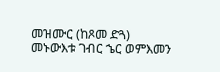መዝሙር (ከጾመ ድጓ)
መኑውእቱ ገብር ኄር ወምእመን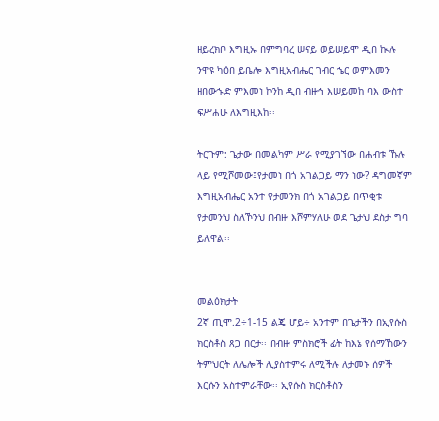ዘይረክቦ እግዚኡ በምግባረ ሠናይ ወይሠይሞ ዲበ ኲሉ ንዋዩ ካዕበ ይቤሎ እግዚአብሔር ገብር ኄር ወምእመን ዘበውኁድ ምእመነ ኮንከ ዲበ ብዙኅ እሠይመከ ባእ ውስተ ፍሥሐሁ ለእግዚእከ፡፡

ትርጉም: ጌታው በመልካም ሥራ የሚያገኘው በሐብቱ ኹሉ ላይ የሚሾመው፤የታመነ በጎ አገልጋይ ማን ነው? ዳግመኛም እግዚአብሔር አንተ የታመንክ በጎ አገልጋይ በጥቂቱ የታመንህ ስለኾንህ በብዙ እሾምሃለሁ ወደ ጌታህ ደስታ ግባ ይለዋል፡፡


መልዕክታት
2ኛ ጢሞ.2÷1-15 ልጄ ሆይ÷ አንተም በጌታችን በኢየሱስ ክርስቶስ ጸጋ በርታ፡፡ በብዙ ምስክሮች ፊት ከእኔ የሰማኸውን ትምህርት ለሌሎች ሊያስተምሩ ለሚችሉ ለታመኑ ሰዎች እርሱን አስተምራቸው፡፡ ኢየሱስ ክርስቶስን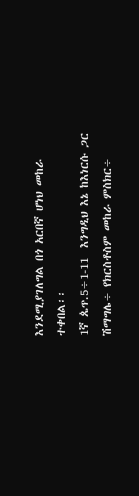እንደሚያገለግል በጎ አርበኛ ሆነህ መከራ ተቀበል፡፡
1ኛ ጴጥ.5÷1-11  እንግዲህ እኔ ከእነርሱ ጋር ሽማግሌ÷ የክርስቶስም መከራ ምስክር÷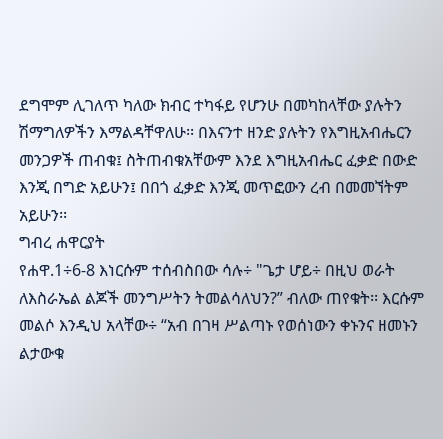ደግሞም ሊገለጥ ካለው ክብር ተካፋይ የሆንሁ በመካከላቸው ያሉትን ሽማግለዎችን እማልዳቸዋለሁ፡፡ በእናንተ ዘንድ ያሉትን የእግዚአብሔርን መንጋዎች ጠብቁ፤ ስትጠብቁአቸውም እንደ እግዚአብሔር ፈቃድ በውድ እንጂ በግድ አይሁን፤ በበጎ ፈቃድ እንጂ መጥፎውን ረብ በመመኘትም አይሁን፡፡
ግብረ ሐዋርያት
የሐዋ.1÷6-8 እነርሱም ተሰብስበው ሳሉ÷ "ጌታ ሆይ÷ በዚህ ወራት ለእስራኤል ልጆች መንግሥትን ትመልሳለህን?” ብለው ጠየቁት፡፡ እርሱም መልሶ እንዲህ አላቸው÷ “አብ በገዛ ሥልጣኑ የወሰነውን ቀኑንና ዘመኑን ልታውቁ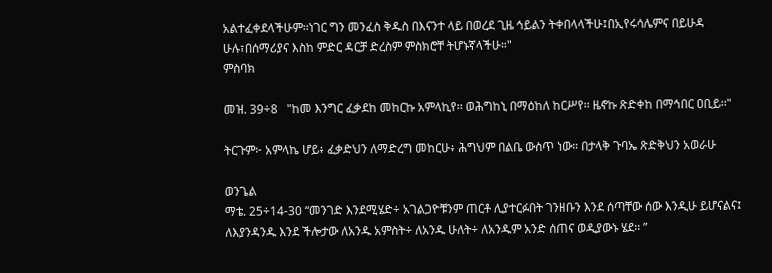አልተፈቀደላችሁም፡፡ነገር ግን መንፈስ ቅዱስ በእናንተ ላይ በወረደ ጊዜ ኅይልን ትቀበላላችሁ፤በኢየሩሳሌምና በይሁዳ ሁሉ፣በሰማሪያና እስከ ምድር ዳርቻ ድረስም ምስክሮቸ ትሆኑኛላችሁ።"
ምስባክ

መዝ. 39÷8   "ከመ እንግር ፈቃደከ መከርኩ አምላኪየ፡፡ ወሕግከኒ በማዕከለ ከርሥየ፡፡ ዜኖኩ ጽድቀከ በማኅበር ዐቢይ፡፡"

ትርጉም፦ አምላኬ ሆይ፥ ፈቃድህን ለማድረግ መከርሁ፥ ሕግህም በልቤ ውስጥ ነው። በታላቅ ጉባኤ ጽድቅህን አወራሁ

ወንጌል
ማቴ. 25÷14-30 “መንገድ እንደሚሄድ÷ አገልጋዮቹንም ጠርቶ ሊያተርፉበት ገንዘቡን እንደ ሰጣቸው ሰው እንዲሁ ይሆናልና፤ ለእያንዳንዱ እንደ ችሎታው ለአንዱ አምስት÷ ለአንዱ ሁለት÷ ለአንዱም አንድ ሰጠና ወዲያውኑ ሄደ፡፡ ”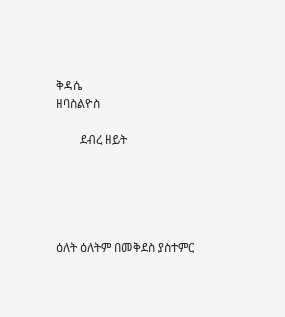ቅዳሴ
ዘባስልዮስ

        ደብረ ዘይት





ዕለት ዕለትም በመቅደስ ያስተምር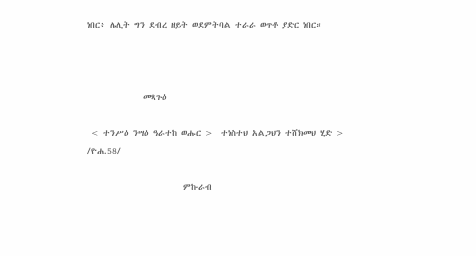ነበር፥ ሌሊት ግን ደብረ ዘይት ወደምትባል ተራራ ወጥቶ ያድር ነበር።



              መጻጉዕ

 < ተንሥዕ ንሣዕ ዓራተከ ወሑር >  ተነስተህ አልጋህን ተሸክመህ ሂድ > /ዮሐ.58/

                        ምኩራብ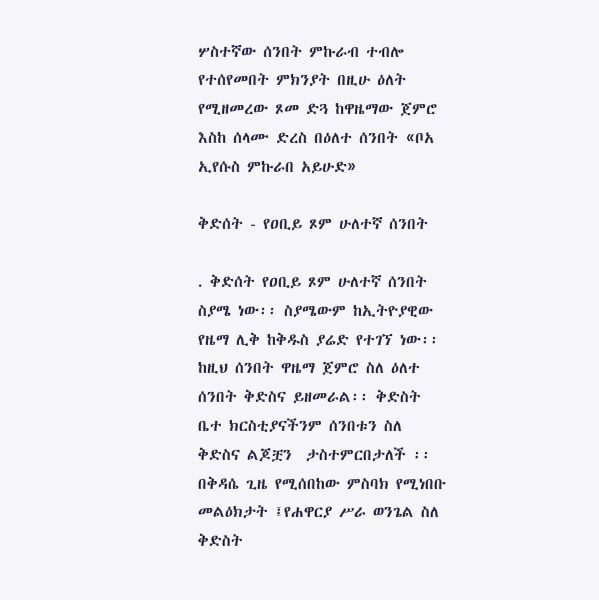ሦስተኛው ሰንበት ምኩራብ ተብሎ የተሰየመበት ምክንያት በዚሁ ዕለት የሚዘመረው ጾመ ድጓ ከዋዜማው ጀምሮ እስከ ሰላሙ ድረስ በዕለተ ሰንበት «ቦአ ኢየሱስ ምኩራበ አይሁድ»

ቅድሰት - የዐቢይ ጾም ሁለተኛ ሰንበት

. ቅድሰት የዐቢይ ጾም ሁለተኛ ሰንበት ስያሜ ነው፡፡ ስያሜውም ከኢትዮያዊው የዜማ ሊቅ ከቅዱስ ያሬድ የተገኘ ነው፡፡ ከዚህ ሰንበት ዋዜማ ጀምሮ ስለ ዕለተ ሰንበት ቅድስና ይዘመራል፡፡ ቅድስት ቤተ ክርስቲያናችንም ሰንበቱን ስለ ቅድስና ልጆቿን  ታስተምርበታለች ፡፡ በቅዳሴ ጊዜ የሚሰበከው ምስባክ የሚነበቡ መልዕክታት ፤የሐዋርያ ሥራ ወንጌል ስለ ቅድስት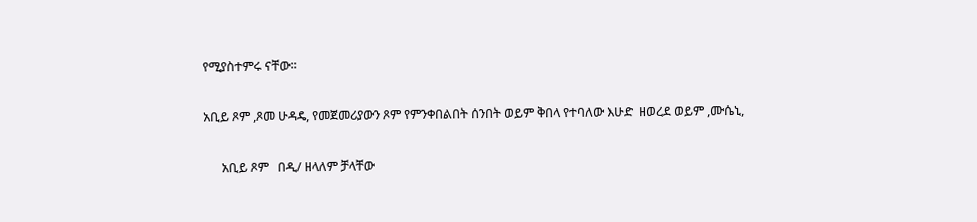የሚያስተምሩ ናቸው፡፡

አቢይ ጾም ,ጾመ ሁዳዴ, የመጀመሪያውን ጾም የምንቀበልበት ሰንበት ወይም ቅበላ የተባለው እሁድ  ዘወረደ ወይም ,ሙሴኒ,

      አቢይ ጾም   በዲ/ ዘላለም ቻላቸው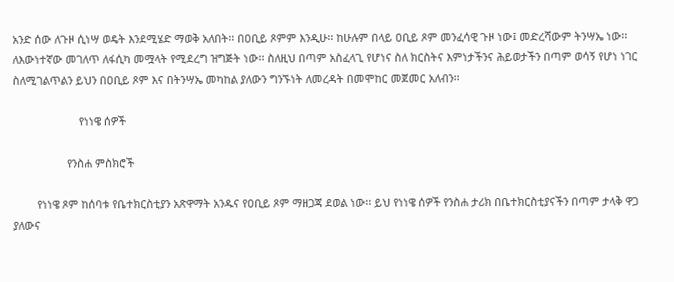አንድ ሰው ለጉዞ ሲነሣ ወዴት እንደሚሄድ ማወቅ አለበት፡፡ በዐቢይ ጾምም እንዲሁ፡፡ ከሁሉም በላይ ዐቢይ ጾም መንፈሳዊ ጉዞ ነው፤ መድረሻውም ትንሣኤ ነው፡፡ ለእውነተኛው መገለጥ ለፋሲካ መሟላት የሚደረግ ዝግጅት ነው፡፡ ስለዚህ በጣም አስፈላጊ የሆነና ስለ ክርስትና እምነታችንና ሕይወታችን በጣም ወሳኝ የሆነ ነገር ስለሚገልጥልን ይህን በዐቢይ ጾም እና በትንሣኤ መካከል ያለውን ግንኙነት ለመረዳት በመሞከር መጀመር አለብን፡፡

                      የነነዌ ሰዎች

                  የንስሐ ምስክሮች

        የነነዌ ጾም ከሰባቱ የቤተክርስቲያን አጽዋማት አንዱና የዐቢይ ጾም ማዘጋጃ ደወል ነው፡፡ ይህ የነነዌ ሰዎች የንስሐ ታሪክ በቤተክርስቲያናችን በጣም ታላቅ ዋጋ ያለውና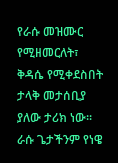የራሱ መዝሙር የሚዘመርለት፣ ቅዳሴ የሚቀደስበት ታላቅ መታሰቢያ ያለው ታሪክ ነው፡፡ ራሱ ጌታችንም የነዌ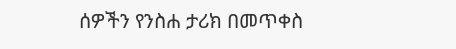ሰዎችን የንስሐ ታሪክ በመጥቀስ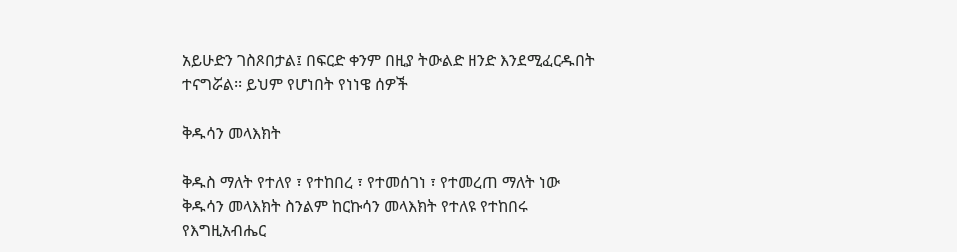አይሁድን ገስጾበታል፤ በፍርድ ቀንም በዚያ ትውልድ ዘንድ እንደሚፈርዱበት ተናግሯል፡፡ ይህም የሆነበት የነነዌ ሰዎች

ቅዱሳን መላእክት

ቅዱስ ማለት የተለየ ፣ የተከበረ ፣ የተመሰገነ ፣ የተመረጠ ማለት ነው  ቅዱሳን መላእክት ስንልም ከርኩሳን መላእክት የተለዩ የተከበሩ የእግዚአብሔር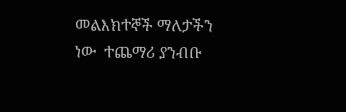መልእክተኞች ማለታችን ነው  ተጨማሪ ያንብቡ